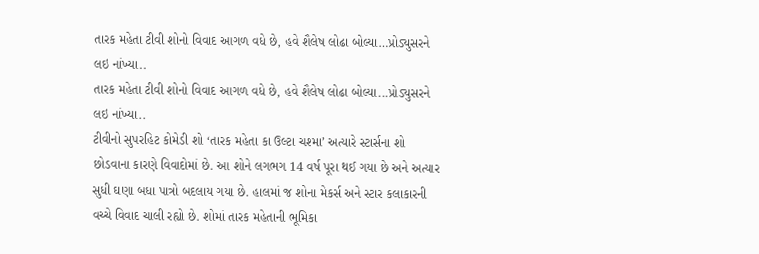તારક મહેતા ટીવી શોનો વિવાદ આગળ વધે છે, હવે શૈલેષ લોઢા બોલ્યા…પ્રોડ્યુસરને લઇ નાંખ્યા..
તારક મહેતા ટીવી શોનો વિવાદ આગળ વધે છે, હવે શૈલેષ લોઢા બોલ્યા...પ્રોડ્યુસરને લઇ નાંખ્યા..
ટીવીનો સુપરહિટ કોમેડી શો ‘તારક મહેતા કા ઉલ્ટા ચશ્મા’ અત્યારે સ્ટાર્સના શો છોડવાના કારણે વિવાદોમાં છે. આ શોને લગભગ 14 વર્ષ પૂરા થઈ ગયા છે અને અત્યાર સુધી ઘણા બધા પાત્રો બદલાય ગયા છે. હાલમાં જ શોના મેકર્સ અને સ્ટાર કલાકારની વચ્ચે વિવાદ ચાલી રહ્યો છે. શોમાં તારક મહેતાની ભૂમિકા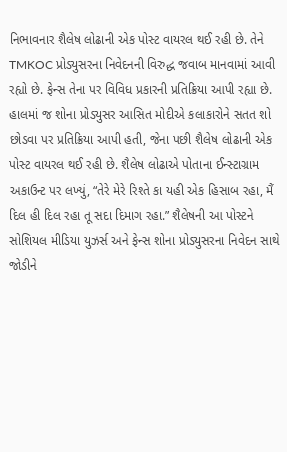નિભાવનાર શૈલેષ લોઢાની એક પોસ્ટ વાયરલ થઈ રહી છે. તેને TMKOC પ્રોડ્યુસરના નિવેદનની વિરુદ્ધ જવાબ માનવામાં આવી રહ્યો છે. ફેન્સ તેના પર વિવિધ પ્રકારની પ્રતિક્રિયા આપી રહ્યા છે.
હાલમાં જ શોના પ્રોડ્યુસર આસિત મોદીએ કલાકારોને સતત શો છોડવા પર પ્રતિક્રિયા આપી હતી, જેના પછી શૈલેષ લોઢાની એક પોસ્ટ વાયરલ થઈ રહી છે. શૈલેષ લોઢાએ પોતાના ઈન્સ્ટાગ્રામ અકાઉન્ટ પર લખ્યું, “તેરે મેરે રિશ્તે કા યહી એક હિસાબ રહા, મૈં દિલ હી દિલ રહા તૂ સદા દિમાગ રહા.” શૈલેષની આ પોસ્ટને સોશિયલ મીડિયા યુઝર્સ અને ફેન્સ શોના પ્રોડ્યુસરના નિવેદન સાથે જોડીને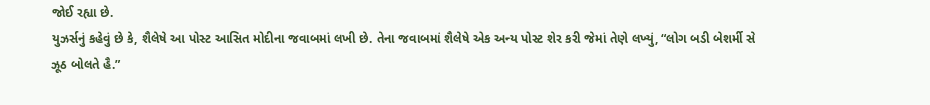જોઈ રહ્યા છે.
યુઝર્સનું કહેવું છે કે, શૈલેષે આ પોસ્ટ આસિત મોદીના જવાબમાં લખી છે. તેના જવાબમાં શૈલેષે એક અન્ય પોસ્ટ શેર કરી જેમાં તેણે લખ્યું, “લોગ બડી બેશર્મી સે ઝૂઠ બોલતે હૈ.”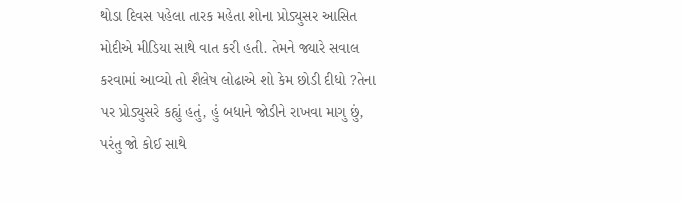થોડા દિવસ પહેલા તારક મહેતા શોના પ્રોડ્યુસર આસિત મોદીએ મીડિયા સાથે વાત કરી હતી. તેમને જ્યારે સવાલ કરવામાં આવ્યો તો શૈલેષ લોઢાએ શો કેમ છોડી દીધો ?તેના પર પ્રોડ્યુસરે કહ્યું હતું, હું બધાને જોડીને રાખવા માગુ છું, પરંતુ જો કોઈ સાથે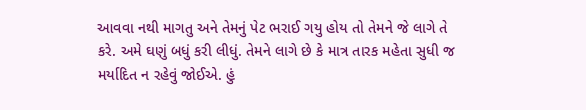આવવા નથી માગતુ અને તેમનું પેટ ભરાઈ ગયુ હોય તો તેમને જે લાગે તે કરે. અમે ઘણું બધું કરી લીધું. તેમને લાગે છે કે માત્ર તારક મહેતા સુધી જ મર્યાદિત ન રહેવું જોઈએ. હું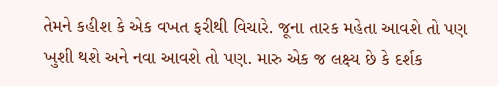તેમને કહીશ કે એક વખત ફરીથી વિચારે. જૂના તારક મહેતા આવશે તો પણ ખુશી થશે અને નવા આવશે તો પણ. મારુ એક જ લક્ષ્ય છે કે દર્શક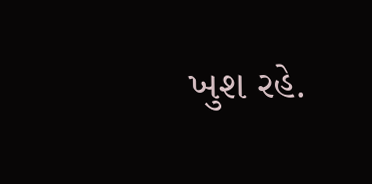ખુશ રહે.